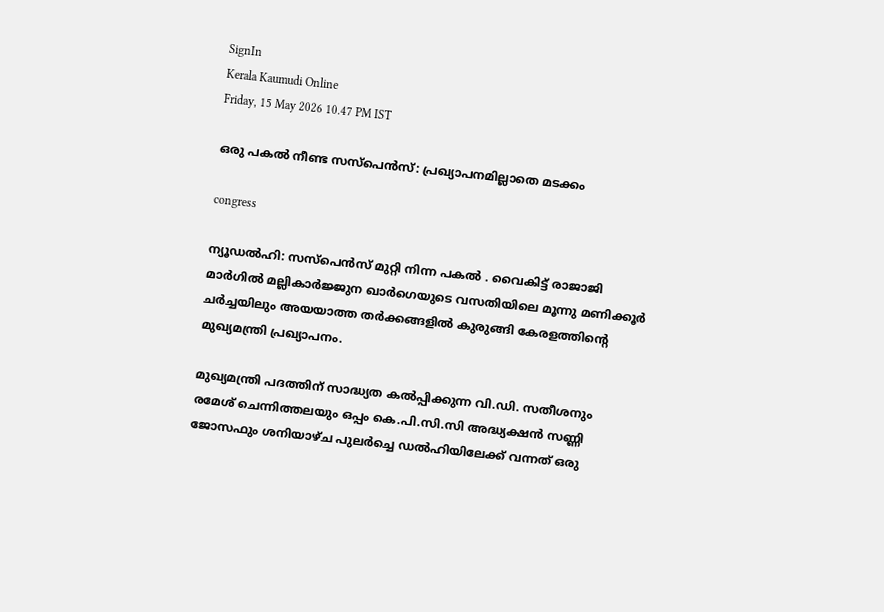SignIn
Kerala Kaumudi Online
Friday, 15 May 2026 10.47 PM IST

ഒരു പകൽ നീണ്ട സസ്‌പെൻസ്: പ്രഖ്യാപനമില്ലാതെ മടക്കം

congress

ന്യൂഡൽഹി: സസ്‌പെൻസ് മുറ്റി നിന്ന പകൽ . വൈകിട്ട് രാജാജി മാർഗിൽ മല്ലികാർജ്ജുന ഖാർഗെയുടെ വസതിയിലെ മൂന്നു മണിക്കൂർ ചർച്ചയിലും അയയാത്ത തർക്കങ്ങളിൽ കുരുങ്ങി കേരളത്തിന്റെ മുഖ്യമന്ത്രി പ്രഖ്യാപനം.

മുഖ്യമന്ത്രി പദത്തിന് സാദ്ധ്യത കൽപ്പിക്കുന്ന വി.ഡി. സതീശനും രമേശ് ചെന്നിത്തലയും ഒപ്പം കെ.പി.സി.സി അദ്ധ്യക്ഷൻ സണ്ണി ജോസഫും ശനിയാഴ്ച പുലർച്ചെ ഡൽഹിയിലേക്ക് വന്നത് ഒരു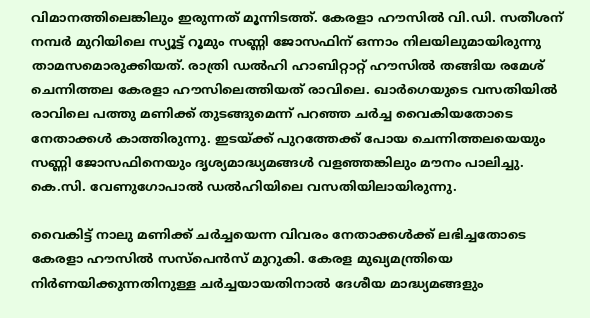വിമാനത്തിലെങ്കിലും ഇരുന്നത് മൂന്നിടത്ത്. കേരളാ ഹൗസിൽ വി.ഡി. സതീശന് നമ്പർ മുറിയിലെ സ്യൂട്ട് റൂമും സണ്ണി ജോസഫിന് ഒന്നാം നിലയിലുമായിരുന്നു താമസമൊരുക്കിയത്. രാത്രി ഡൽഹി ഹാബിറ്റാറ്റ് ഹൗസിൽ തങ്ങിയ രമേശ് ചെന്നിത്തല കേരളാ ഹൗസിലെത്തിയത് രാവിലെ. ഖാർഗെയുടെ വസതിയിൽ രാവിലെ പത്തു മണിക്ക് തുടങ്ങുമെന്ന് പറഞ്ഞ ചർച്ച വൈകിയതോടെ നേതാക്കൾ കാത്തിരുന്നു. ഇടയ്‌ക്ക് പുറത്തേക്ക് പോയ ചെന്നിത്തലയെയും സണ്ണി ജോസഫിനെയും ദൃശ്യമാദ്ധ്യമങ്ങൾ വളഞ്ഞങ്കിലും മൗനം പാലിച്ചു. കെ.സി. വേണുഗോപാൽ ഡൽഹിയിലെ വസതിയിലായിരുന്നു.

വൈകിട്ട് നാലു മണിക്ക് ചർച്ചയെന്ന വിവരം നേതാക്കൾക്ക് ലഭിച്ചതോടെ കേരളാ ഹൗസിൽ സസ്‌പെൻസ് മുറുകി. കേരള മുഖ്യമന്ത്രിയെ നിർണയിക്കുന്നതിനുള്ള ചർച്ചയായതിനാൽ ദേശീയ മാദ്ധ്യമങ്ങളും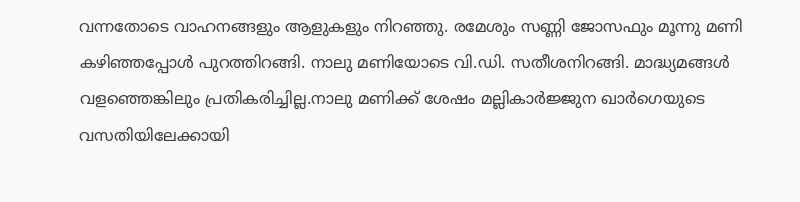വന്നതോടെ വാഹനങ്ങളും ആളുകളും നിറഞ്ഞു. രമേശും സണ്ണി ജോസഫും മൂന്നു മണി കഴിഞ്ഞപ്പോൾ പുറത്തിറങ്ങി. നാലു മണിയോടെ വി.ഡി. സതീശനിറങ്ങി. മാദ്ധ്യമങ്ങൾ വളഞ്ഞെങ്കിലും പ്രതികരിച്ചില്ല.നാലു മണിക്ക് ശേഷം മല്ലികാർജ്ജുന ഖാർഗെയുടെ വസതിയിലേക്കായി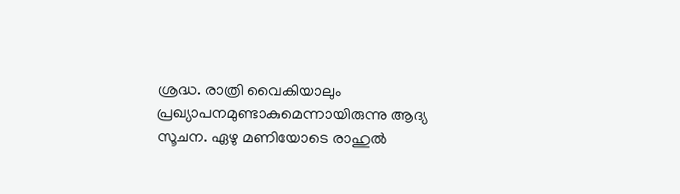ശ്രദ്ധ. രാത്രി വൈകിയാലും പ്രഖ്യാപനമുണ്ടാകുമെന്നായിരുന്നു ആദ്യ സൂചന. ഏഴു മണിയോടെ രാഹുൽ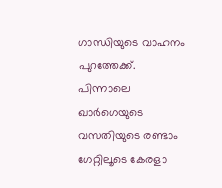ഗാന്ധിയുടെ വാഹനം പുറത്തേക്ക്. പിന്നാലെ ഖാർഗെയുടെ വസതിയുടെ രണ്ടാം ഗേറ്റിലൂടെ കേരളാ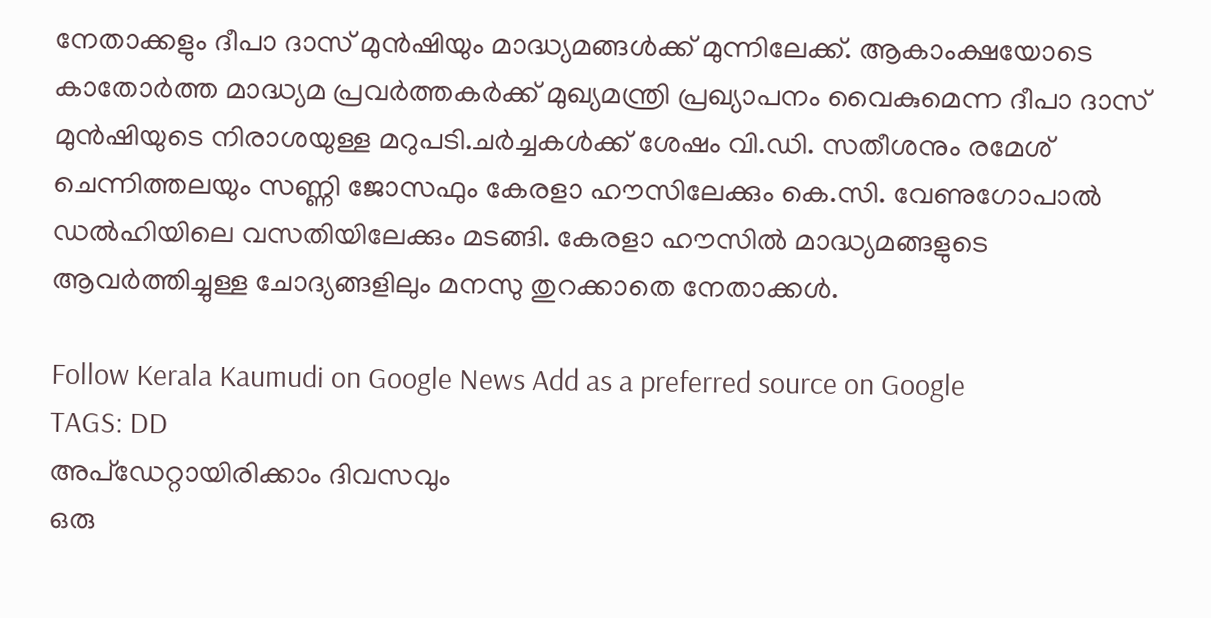നേതാക്കളും ദീപാ ദാസ് മുൻഷിയും മാദ്ധ്യമങ്ങൾക്ക് മുന്നിലേക്ക്. ആകാംക്ഷയോടെ കാതോർത്ത മാദ്ധ്യമ പ്രവർത്തകർക്ക് മുഖ്യമന്ത്രി പ്രഖ്യാപനം വൈകുമെന്ന ദീപാ ദാസ് മുൻഷിയുടെ നിരാശയുള്ള മറുപടി.ചർച്ചകൾക്ക് ശേഷം വി.ഡി. സതീശനും രമേശ് ചെന്നിത്തലയും സണ്ണി ജോസഫും കേരളാ ഹൗസിലേക്കും കെ.സി. വേണുഗോപാൽ ഡൽഹിയിലെ വസതിയിലേക്കും മടങ്ങി. കേരളാ ഹൗസിൽ മാദ്ധ്യമങ്ങളുടെ ആവർത്തിച്ചുള്ള ചോദ്യങ്ങളിലും മനസു തുറക്കാതെ നേതാക്കൾ.

Follow Kerala Kaumudi on Google News Add as a preferred source on Google
TAGS: DD
അപ്ഡേറ്റായിരിക്കാം ദിവസവും
ഒരു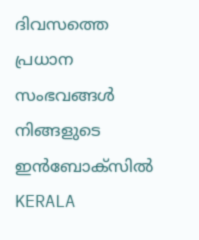ദിവസത്തെ പ്രധാന സംഭവങ്ങൾ നിങ്ങളുടെ ഇൻബോക്സിൽ
KERALA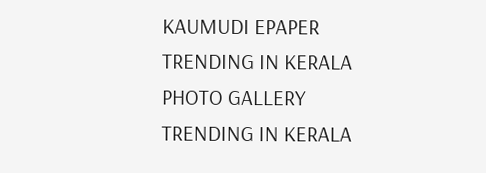KAUMUDI EPAPER
TRENDING IN KERALA
PHOTO GALLERY
TRENDING IN KERALA